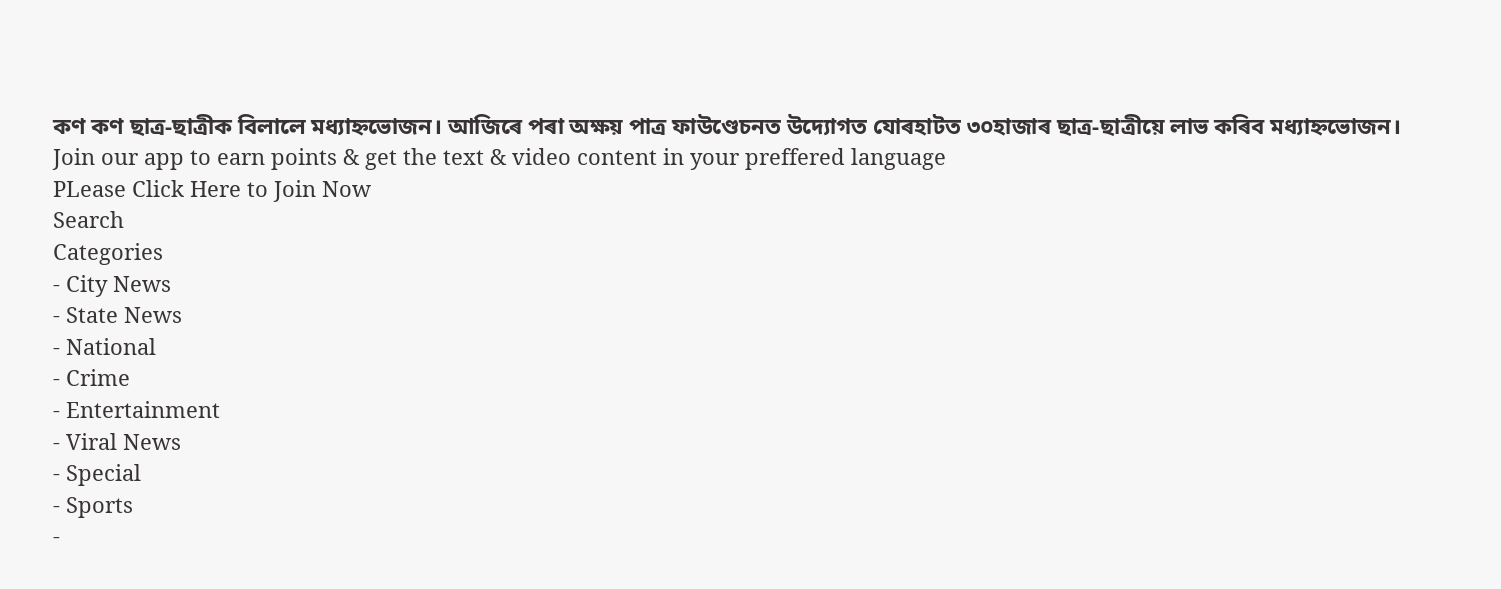কণ কণ ছাত্ৰ-ছাত্ৰীক বিলালে মধ্যাহ্নভোজন। আজিৰে পৰা অক্ষয় পাত্ৰ ফাউণ্ডেচনত উদ্যোগত যোৰহাটত ৩০হাজাৰ ছাত্ৰ-ছাত্ৰীয়ে লাভ কৰিব মধ্যাহ্নভোজন।
Join our app to earn points & get the text & video content in your preffered language
PLease Click Here to Join Now
Search
Categories
- City News
- State News
- National
- Crime
- Entertainment
- Viral News
- Special
- Sports
-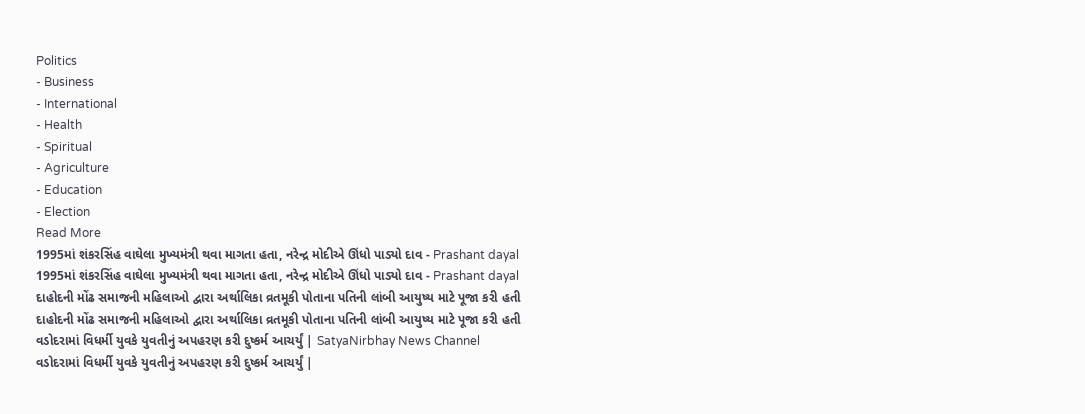Politics
- Business
- International
- Health
- Spiritual
- Agriculture
- Education
- Election
Read More
1995માં શંકરસિંહ વાઘેલા મુખ્યમંત્રી થવા માગતા હતા, નરેન્દ્ર મોદીએ ઊંધો પાડ્યો દાવ - Prashant dayal
1995માં શંકરસિંહ વાઘેલા મુખ્યમંત્રી થવા માગતા હતા, નરેન્દ્ર મોદીએ ઊંધો પાડ્યો દાવ - Prashant dayal
દાહોદની મોંઢ સમાજની મહિલાઓ દ્વારા અર્થાલિકા વ્રતમૂકી પોતાના પતિની લાંબી આયુષ્ય માટે પૂજા કરી હતી
દાહોદની મોંઢ સમાજની મહિલાઓ દ્વારા અર્થાલિકા વ્રતમૂકી પોતાના પતિની લાંબી આયુષ્ય માટે પૂજા કરી હતી
વડોદરામાં વિધર્મી યુવકે યુવતીનું અપહરણ કરી દુષ્કર્મ આચર્યું | SatyaNirbhay News Channel
વડોદરામાં વિધર્મી યુવકે યુવતીનું અપહરણ કરી દુષ્કર્મ આચર્યું |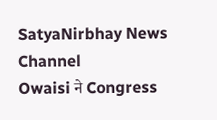SatyaNirbhay News Channel
Owaisi ने Congress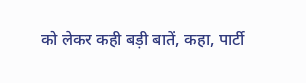को लेकर कही बड़ी बातें, कहा, पार्टी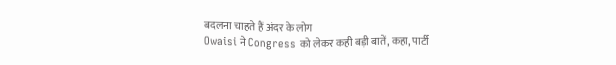बदलना चाहते हैं अंदर के लोग
Owaisi ने Congress को लेकर कही बड़ी बातें, कहा, पार्टी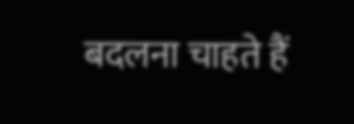बदलना चाहते हैं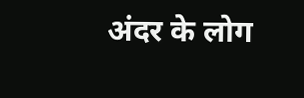अंदर के लोग